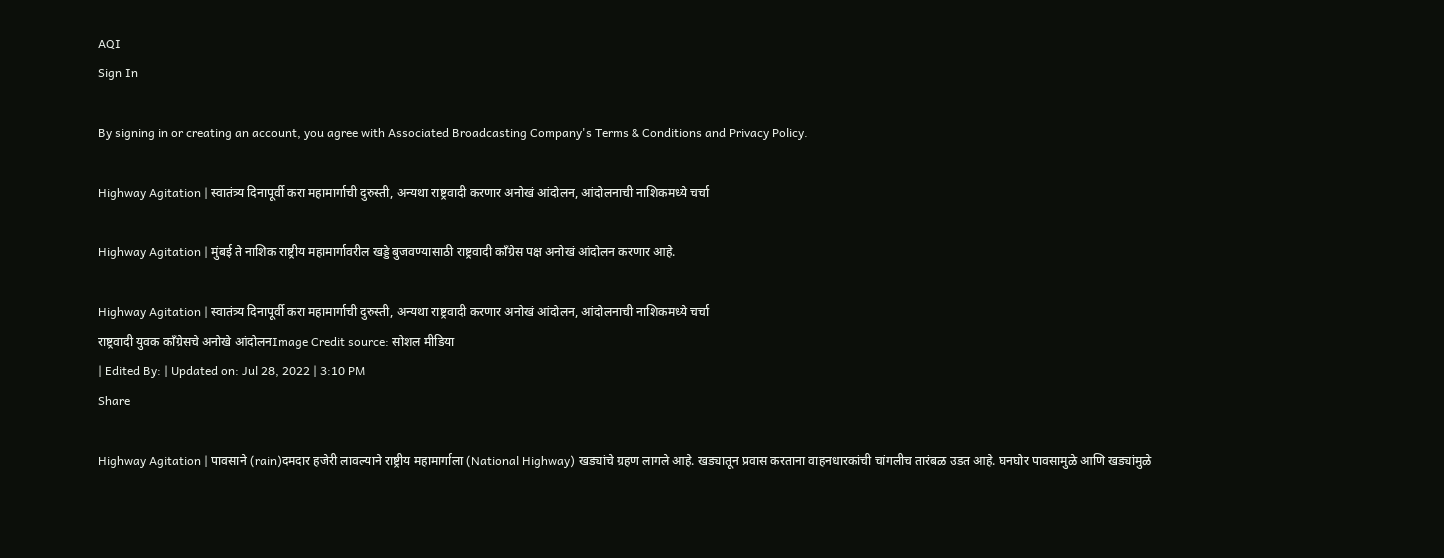AQI
Sign In

By signing in or creating an account, you agree with Associated Broadcasting Company's Terms & Conditions and Privacy Policy.

Highway Agitation | स्वातंत्र्य दिनापूर्वी करा महामार्गाची दुरुस्ती, अन्यथा राष्ट्रवादी करणार अनोखं आंदोलन, आंदोलनाची नाशिकमध्ये चर्चा

Highway Agitation | मुंबई ते नाशिक राष्ट्रीय महामार्गावरील खड्डे बुजवण्यासाठी राष्ट्रवादी काँग्रेस पक्ष अनोखं आंदोलन करणार आहे.

Highway Agitation | स्वातंत्र्य दिनापूर्वी करा महामार्गाची दुरुस्ती, अन्यथा राष्ट्रवादी करणार अनोखं आंदोलन, आंदोलनाची नाशिकमध्ये चर्चा
राष्ट्रवादी युवक काँग्रेसचे अनोखे आंदोलनImage Credit source: सोशल मीडिया
| Edited By: | Updated on: Jul 28, 2022 | 3:10 PM
Share

Highway Agitation | पावसाने (rain)दमदार हजेरी लावल्याने राष्ट्रीय महामार्गाला (National Highway) खड्यांचे ग्रहण लागले आहे. खड्यातून प्रवास करताना वाहनधारकांची चांगलीच तारंबळ उडत आहे. घनघोर पावसामुळे आणि खड्यांमुळे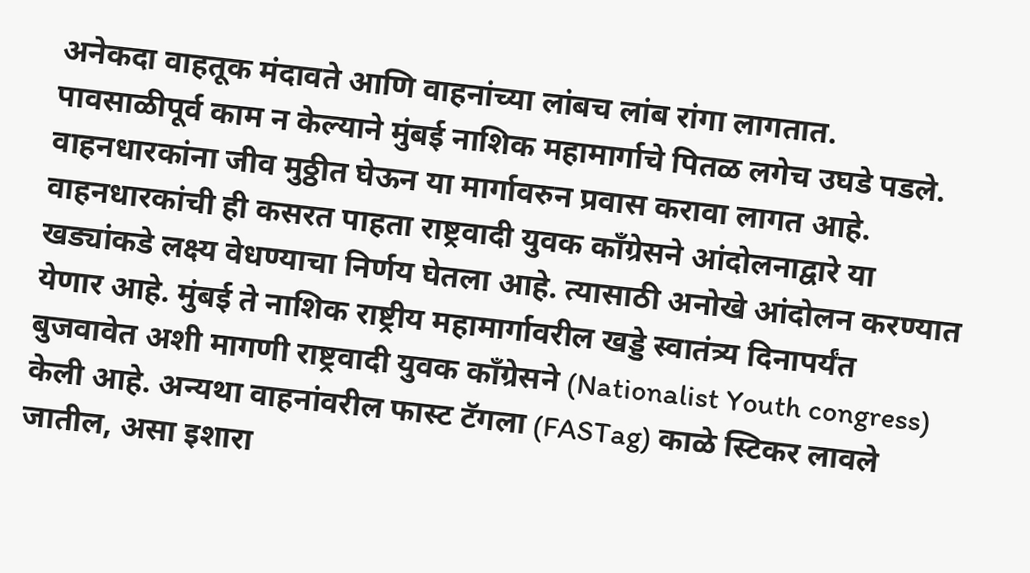अनेकदा वाहतूक मंदावते आणि वाहनांच्या लांबच लांब रांगा लागतात. पावसाळीपूर्व काम न केल्याने मुंबई नाशिक महामार्गाचे पितळ लगेच उघडे पडले. वाहनधारकांना जीव मुठ्ठीत घेऊन या मार्गावरुन प्रवास करावा लागत आहे. वाहनधारकांची ही कसरत पाहता राष्ट्रवादी युवक काँग्रेसने आंदोलनाद्वारे या खड्यांकडे लक्ष्य वेधण्याचा निर्णय घेतला आहे. त्यासाठी अनोखे आंदोलन करण्यात येणार आहे. मुंबई ते नाशिक राष्ट्रीय महामार्गावरील खड्डे स्वातंत्र्य दिनापर्यंत बुजवावेत अशी मागणी राष्ट्रवादी युवक काँग्रेसने (Nationalist Youth congress) केली आहे. अन्यथा वाहनांवरील फास्ट टॅगला (FASTag) काळे स्टिकर लावले जातील, असा इशारा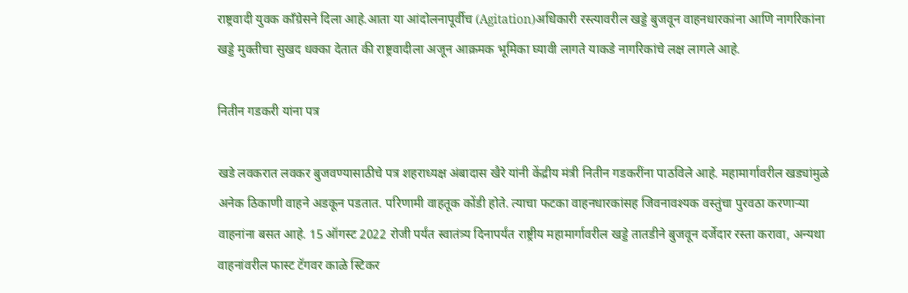राष्ट्रवादी युवक काँग्रेसने दिला आहे.आता या आंदोलनापूर्वीच (Agitation)अधिकारी रस्त्यावरील खड्डे बुजवून वाहनधारकांना आणि नागरिकांना खड्डे मुक्तीचा सुखद धक्का देतात की राष्ट्रवादीला अजून आक्रमक भूमिका घ्यावी लागते याकडे नागरिकांचे लक्ष लागले आहे.

नितीन गडकरी यांना पत्र

खडे लवकरात लवकर बुजवण्यासाठीचे पत्र शहराध्यक्ष अंबादास खैरे यांनी केंद्रीय मंत्री नितीन गडकरींना पाठविले आहे. महामार्गावरील खड्यांमुळे अनेक ठिकाणी वाहने अडकून पडतात. परिणामी वाहतूक कोंडी होते. त्याचा फटका वाहनधारकांसह जिवनावश्यक वस्तुंचा पुरवठा करणाऱ्या वाहनांना बसत आहे. 15 ऑगस्ट 2022 रोजी पर्यंत स्वातंत्र्य दिनापर्यंत राष्ट्रीय महामार्गावरील खड्डे तातडीने बुजवून दर्जेदार रस्ता करावा, अन्यथा वाहनांवरील फास्ट टॅगवर काळे स्टिकर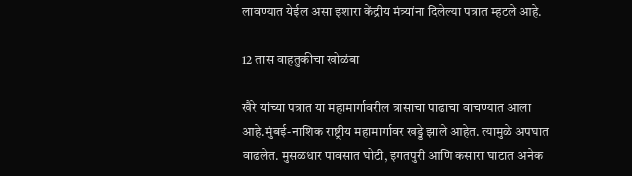लावण्यात येईल असा इशारा केंद्रीय मंत्र्यांना दिलेल्या पत्रात म्हटले आहे.

12 तास वाहतुकीचा खोळंबा

खैरे यांच्या पत्रात या महामार्गावरील त्रासाचा पाढाचा वाचण्यात आला आहे.मुंबई-नाशिक राष्ट्रीय महामार्गावर खड्डे झाले आहेत. त्यामुळे अपघात वाढलेत. मुसळधार पावसात घोटी, इगतपुरी आणि कसारा घाटात अनेक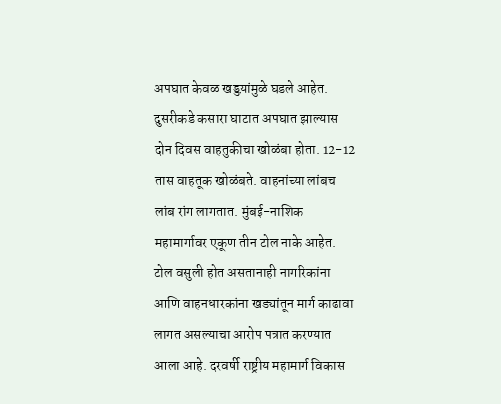अपघात केवळ खड्डय़ांमुळे घडले आहेत. दुसरीकडे कसारा घाटात अपघात झाल्यास दोन दिवस वाहतुकीचा खोळंबा होता. 12-12 तास वाहतूक खोळंबते. वाहनांच्या लांबच लांब रांग लागतात. मुंबई-नाशिक महामार्गावर एकूण तीन टोल नाके आहेत. टोल वसुली होत असतानाही नागरिकांना आणि वाहनधारकांना खड्यांतून मार्ग काढावा लागत असल्याचा आरोप पत्रात करण्यात आला आहे. दरवर्षी राष्ट्रीय महामार्ग विकास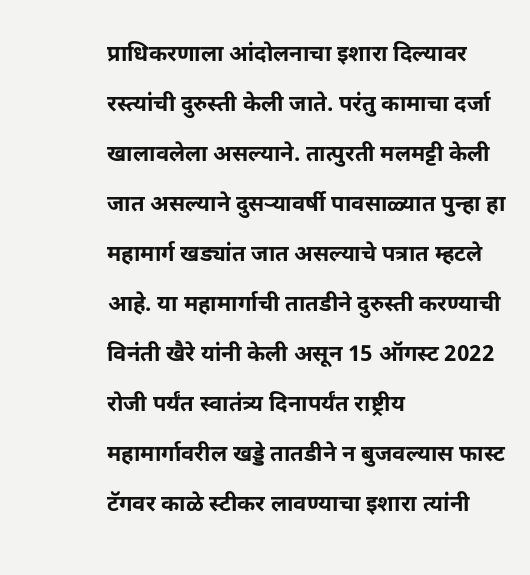प्राधिकरणाला आंदोलनाचा इशारा दिल्यावर रस्त्यांची दुरुस्ती केली जाते. परंतु कामाचा दर्जा खालावलेला असल्याने. तात्पुरती मलमट्टी केली जात असल्याने दुसऱ्यावर्षी पावसाळ्यात पुन्हा हा महामार्ग खड्यांत जात असल्याचे पत्रात म्हटले आहे. या महामार्गाची तातडीने दुरुस्ती करण्याची विनंती खैरे यांनी केली असून 15 ऑगस्ट 2022 रोजी पर्यंत स्वातंत्र्य दिनापर्यंत राष्ट्रीय महामार्गावरील खड्डे तातडीने न बुजवल्यास फास्ट टॅगवर काळे स्टीकर लावण्याचा इशारा त्यांनी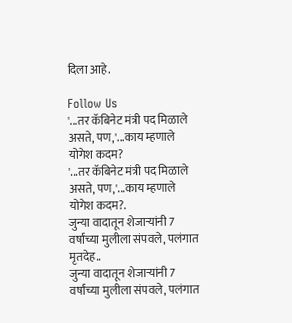दिला आहे.

Follow Us
'...तर कॅबिनेट मंत्री पद मिळाले असते, पण,'...काय म्हणाले योगेश कदम?
'...तर कॅबिनेट मंत्री पद मिळाले असते, पण,'...काय म्हणाले योगेश कदम?.
जुन्या वादातून शेजाऱ्यांनी 7 वर्षांच्या मुलीला संपवले, पलंगात मृतदेह..
जुन्या वादातून शेजाऱ्यांनी 7 वर्षांच्या मुलीला संपवले, पलंगात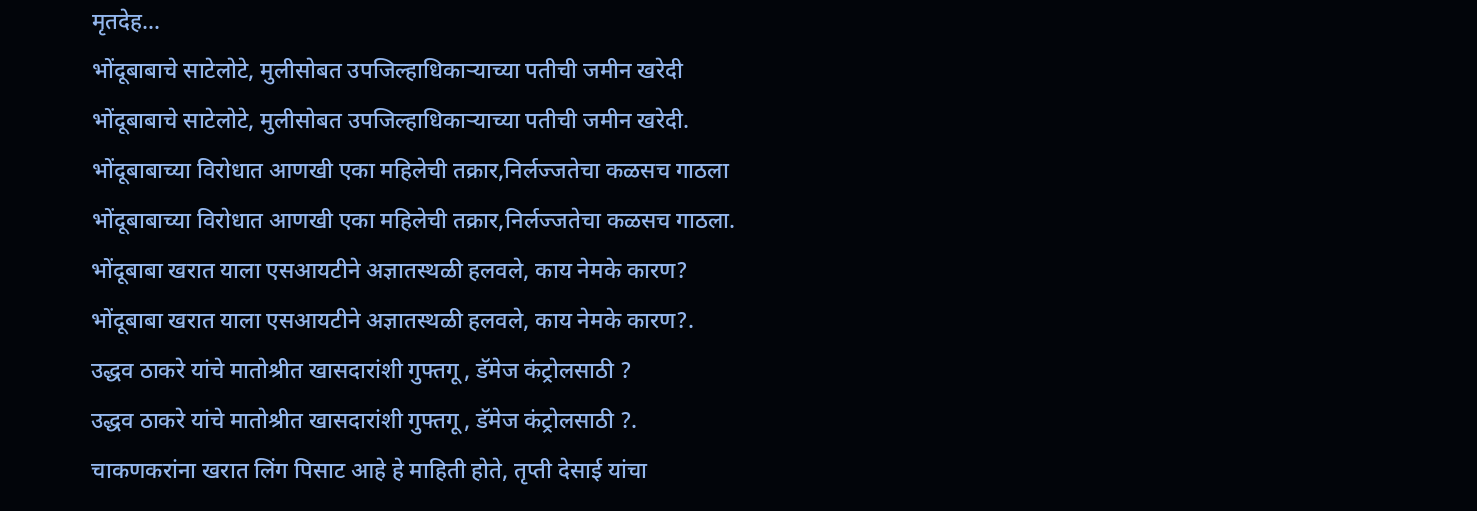मृतदेह...
भोंदूबाबाचे साटेलोटे, मुलीसोबत उपजिल्हाधिकाऱ्याच्या पतीची जमीन खरेदी
भोंदूबाबाचे साटेलोटे, मुलीसोबत उपजिल्हाधिकाऱ्याच्या पतीची जमीन खरेदी.
भोंदूबाबाच्या विरोधात आणखी एका महिलेची तक्रार,निर्लज्जतेचा कळसच गाठला
भोंदूबाबाच्या विरोधात आणखी एका महिलेची तक्रार,निर्लज्जतेचा कळसच गाठला.
भोंदूबाबा खरात याला एसआयटीने अज्ञातस्थळी हलवले, काय नेमके कारण?
भोंदूबाबा खरात याला एसआयटीने अज्ञातस्थळी हलवले, काय नेमके कारण?.
उद्धव ठाकरे यांचे मातोश्रीत खासदारांशी गुफ्तगू , डॅमेज कंट्रोलसाठी ?
उद्धव ठाकरे यांचे मातोश्रीत खासदारांशी गुफ्तगू , डॅमेज कंट्रोलसाठी ?.
चाकणकरांना खरात लिंग पिसाट आहे हे माहिती होते, तृप्ती देसाई यांचा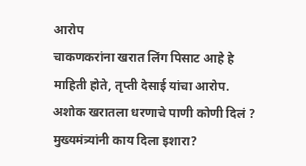आरोप
चाकणकरांना खरात लिंग पिसाट आहे हे माहिती होते, तृप्ती देसाई यांचा आरोप.
अशोक खरातला धरणाचे पाणी कोणी दिलं ? मुख्यमंत्र्यांनी काय दिला इशारा?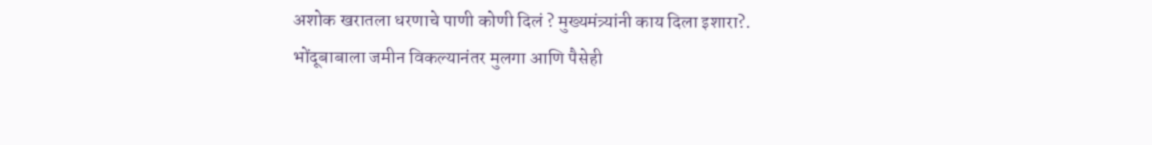अशोक खरातला धरणाचे पाणी कोणी दिलं ? मुख्यमंत्र्यांनी काय दिला इशारा?.
भोंदूबाबाला जमीन विकल्यानंतर मुलगा आणि पैसेही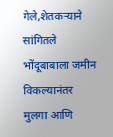गेले,शेतकऱ्याने सांगितले
भोंदूबाबाला जमीन विकल्यानंतर मुलगा आणि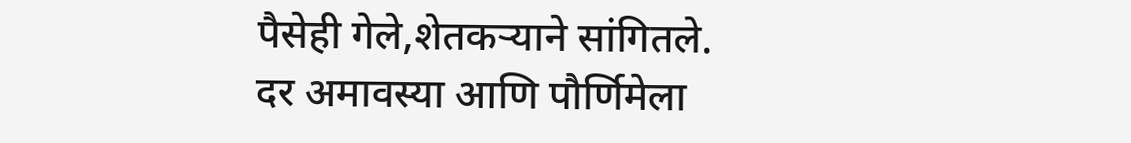पैसेही गेले,शेतकऱ्याने सांगितले.
दर अमावस्या आणि पौर्णिमेला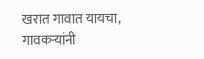खरात गावात यायचा, गावकऱ्यांनी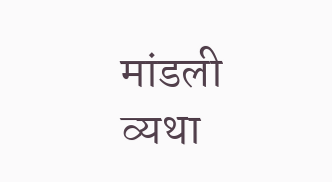मांडली व्यथा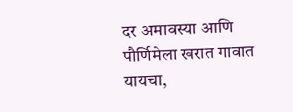दर अमावस्या आणि पौर्णिमेला खरात गावात यायचा,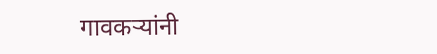गावकऱ्यांनी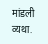मांडली व्यथा.